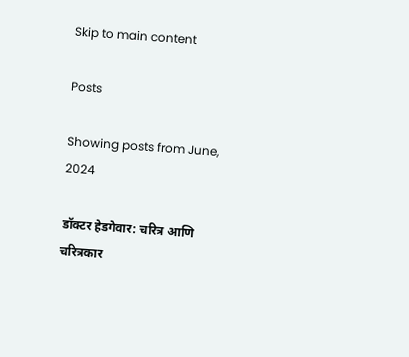Skip to main content

Posts

Showing posts from June, 2024

डॉक्टर हेडगेवार: चरित्र आणि चरित्रकार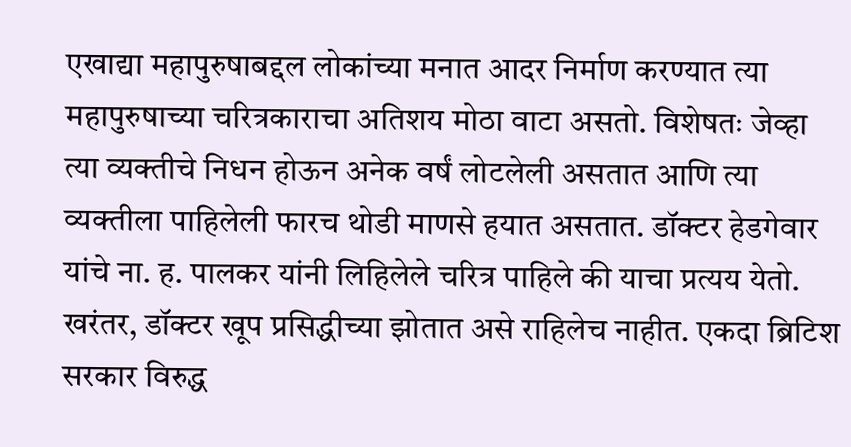एखाद्या महापुरुषाबद्दल लोकांच्या मनात आदर निर्माण करण्यात त्या महापुरुषाच्या चरित्रकाराचा अतिशय मोठा वाटा असतो. विशेषतः जेव्हा त्या व्यक्तीचे निधन होऊन अनेक वर्षं लोटलेली असतात आणि त्या व्यक्तीला पाहिलेली फारच थोडी माणसे हयात असतात. डॉक्टर हेडगेवार यांचे ना. ह. पालकर यांनी लिहिलेले चरित्र पाहिले की याचा प्रत्यय येतो.  खरंतर, डॉक्टर खूप प्रसिद्धीच्या झोतात असे राहिलेच नाहीत. एकदा ब्रिटिश सरकार विरुद्ध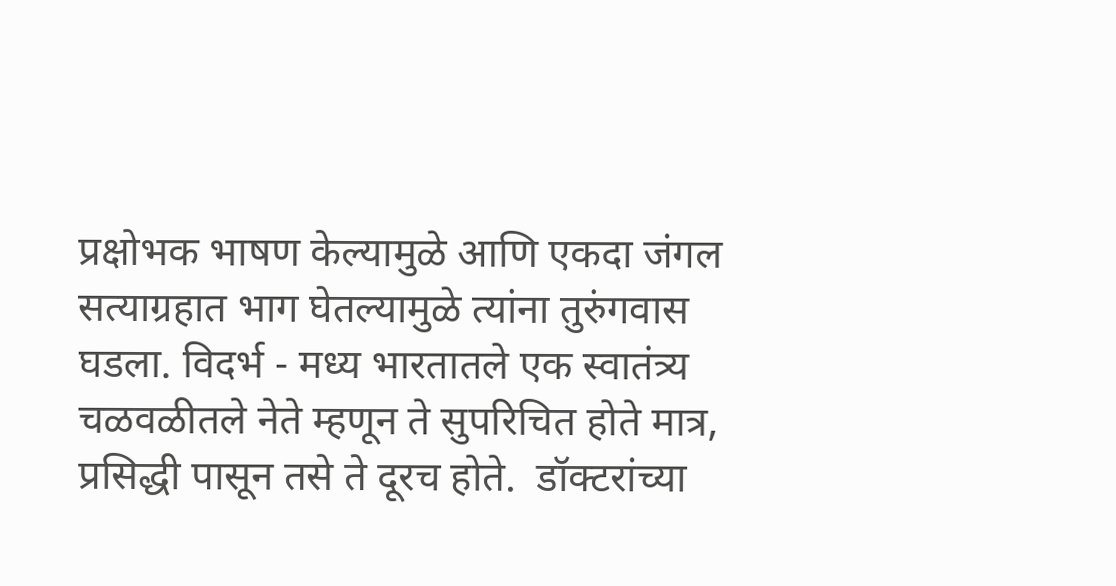प्रक्षोभक भाषण केल्यामुळे आणि एकदा जंगल सत्याग्रहात भाग घेतल्यामुळे त्यांना तुरुंगवास घडला. विदर्भ - मध्य भारतातले एक स्वातंत्र्य चळवळीतले नेते म्हणून ते सुपरिचित होते मात्र, प्रसिद्धी पासून तसे ते दूरच होते.  डॉक्टरांच्या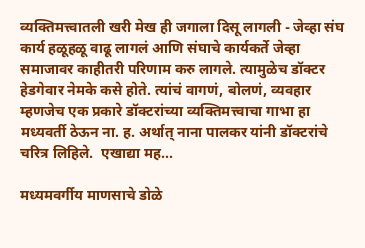व्यक्तिमत्त्वातली खरी मेख ही जगाला दिसू लागली - जेव्हा संघ कार्य हळूहळू वाढू लागलं आणि संघाचे कार्यकर्ते जेव्हा समाजावर काहीतरी परिणाम करु लागले. त्यामुळेच डॉक्टर हेडगेवार नेमके कसे होते. त्यांचं वागणं, बोलणं, व्यवहार म्हणजेच एक प्रकारे डॉक्टरांच्या व्यक्तिमत्त्वाचा गाभा हा मध्यवर्ती ठेऊन ना. ह. अर्थात् नाना पालकर यांनी डॉक्टरांचे चरित्र लिहिले.  एखाद्या मह...

मध्यमवर्गीय माणसाचे डोळे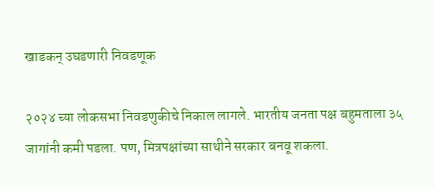खाडकन् उघडणारी निवडणूक

२०२४ च्या लोकसभा निवडणुकीचे निकाल लागले. भारतीय जनता पक्ष बहुमताला ३५ जागांनी कमी पडला. पण, मित्रपक्षांच्या साथीने सरकार बनवू शकला.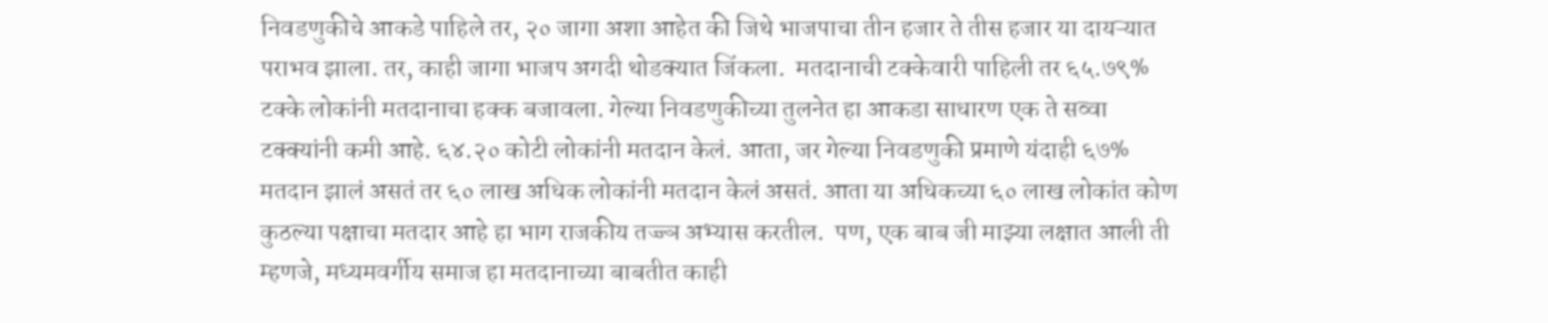निवडणुकीचे आकडे पाहिले तर, २० जागा अशा आहेत की जिथे भाजपाचा तीन हजार ते तीस हजार या दायऱ्यात पराभव झाला. तर, काही जागा भाजप अगदी थोडक्यात जिंकला.  मतदानाची टक्केवारी पाहिली तर ६५.७९% टक्के लोकांनी मतदानाचा हक्क बजावला. गेल्या निवडणुकीच्या तुलनेत हा आकडा साधारण एक ते सव्वा टक्क्यांनी कमी आहे. ६४.२० कोटी लोकांनी मतदान केलं. आता, जर गेल्या निवडणुकी प्रमाणे यंदाही ६७% मतदान झालं असतं तर ६० लाख अधिक लोकांनी मतदान केलं असतं. आता या अधिकच्या ६० लाख लोकांत कोण कुठल्या पक्षाचा मतदार आहे हा भाग राजकीय तज्ज्ञ अभ्यास करतील.  पण, एक बाब जी माझ्या लक्षात आली ती म्हणजे, मध्यमवर्गीय समाज हा मतदानाच्या बाबतीत काही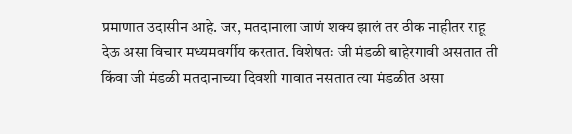प्रमाणात उदासीन आहे. जर, मतदानाला जाणं शक्य झालं तर ठीक नाहीतर राहू देऊ असा विचार मध्यमवर्गीय करतात. विशेषतः जी मंडळी बाहेरगावी असतात ती किंवा जी मंडळी मतदानाच्या दिवशी गावात नसतात त्या मंडळीत असा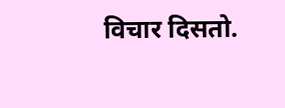विचार दिसतो.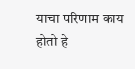याचा परिणाम काय होतो हे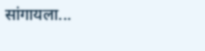सांगायला...